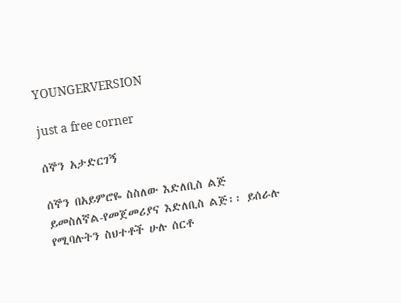YOUNGERVERSION

just a free corner

ሰኞን አታድርገኝ

ሰኞን በአይምሮዬ ስስለው እድለቢስ ልጅ ይመስለኛል-የመጀመሪያና እድለቢስ ልጅ፡፡ ይሰራሉ የሚባሉትን ስህተቶች ሁሉ ሰርቶ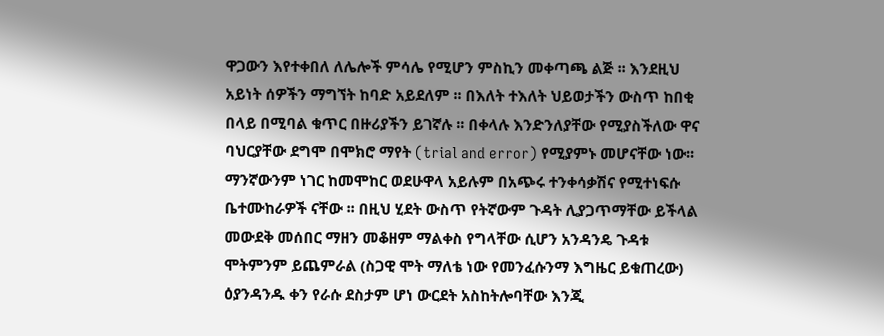ዋጋውን እየተቀበለ ለሌሎች ምሳሌ የሚሆን ምስኪን መቀጣጫ ልጅ ፡፡ እንደዚህ አይነት ሰዎችን ማግኘት ከባድ አይደለም ፡፡ በእለት ተእለት ህይወታችን ውስጥ ከበቂ በላይ በሚባል ቁጥር በዙሪያችን ይገኛሉ ፡፡ በቀላሉ እንድንለያቸው የሚያስችለው ዋና ባህርያቸው ደግሞ በሞክሮ ማየት (trial and error) የሚያምኑ መሆናቸው ነው፡፡ ማንኛውንም ነገር ከመሞከር ወደሁዋላ አይሉም በአጭሩ ተንቀሳቃሽና የሚተነፍሱ ቤተሙከራዎች ናቸው ፡፡ በዚህ ሂደት ውስጥ የትኛውም ጉዳት ሊያጋጥማቸው ይችላል መውደቅ መሰበር ማዘን መቆዘም ማልቀስ የግላቸው ሲሆን አንዳንዴ ጉዳቱ ሞትምንም ይጨምራል (ስጋዊ ሞት ማለቴ ነው የመንፈሱንማ እግዜር ይቁጠረው) ዕያንዳንዱ ቀን የራሱ ደስታም ሆነ ውርደት አስከትሎባቸው እንጂ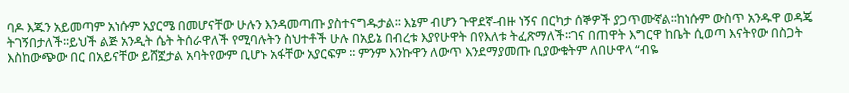ባዶ እጁን አይመጣም አነሱም አያርሜ በመሆናቸው ሁሉን እንዳመጣጡ ያስተናግዱታል፡፡ እኔም ብሆን ጉዋደኛ-ብዙ ነኝና በርካታ ሰኞዎች ያጋጥሙኛል፡፡ከነሱም ውስጥ አንዱዋ ወዳጄ ትገኝበታለች፡፡ይህች ልጅ አንዲት ሴት ትሰራዋለች የሚባሉትን ስህተቶች ሁሉ በአይኔ በብረቱ እያየሁዋት በየእለቱ ትፈጽማለች፡፡ገና በጠዋት እግርዋ ከቤት ሲወጣ እናትየው በስጋት እስከውጭው በር በአይናቸው ይሸኟታል አባትየውም ቢሆኑ አፋቸው አያርፍም ፡፡ ምንም እንኩዋን ለውጥ እንደማያመጡ ቢያውቁትም ለበሁዋላ “ብዬ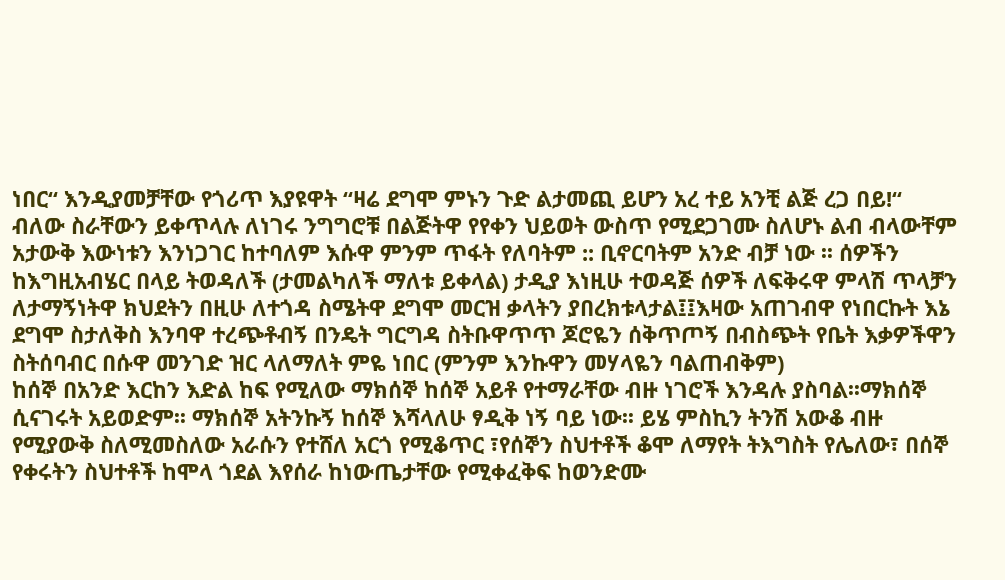ነበር“ እንዲያመቻቸው የጎሪጥ እያዩዋት “ዛሬ ደግሞ ምኑን ጉድ ልታመጪ ይሆን አረ ተይ አንቺ ልጅ ረጋ በይ!“ ብለው ስራቸውን ይቀጥላሉ ለነገሩ ንግግሮቹ በልጅትዋ የየቀን ህይወት ውስጥ የሚደጋገሙ ስለሆኑ ልብ ብላውቸም አታውቅ እውነቱን እንነጋገር ከተባለም እሱዋ ምንም ጥፋት የለባትም :: ቢኖርባትም አንድ ብቻ ነው ፡፡ ሰዎችን ከእግዚአብሄር በላይ ትወዳለች (ታመልካለች ማለቱ ይቀላል) ታዲያ እነዚሁ ተወዳጅ ሰዎች ለፍቅሩዋ ምላሽ ጥላቻን ለታማኝነትዋ ክህደትን በዚሁ ለተጎዳ ስሜትዋ ደግሞ መርዝ ቃላትን ያበረክቱላታል፤፤እዛው አጠገብዋ የነበርኩት እኔ ደግሞ ስታለቅስ እንባዋ ተረጭቶብኝ በንዴት ግርግዳ ስትቡዋጥጥ ጆሮዬን ሰቅጥጦኝ በብስጭት የቤት እቃዎችዋን ስትሰባብር በሱዋ መንገድ ዝር ላለማለት ምዬ ነበር (ምንም እንኩዋን መሃላዬን ባልጠብቅም)
ከሰኞ በአንድ እርከን እድል ከፍ የሚለው ማክሰኞ ከሰኞ አይቶ የተማራቸው ብዙ ነገሮች እንዳሉ ያስባል፡፡ማክሰኞ ሲናገሩት አይወድም፡፡ ማክሰኞ አትንኩኝ ከሰኞ እሻላለሁ ፃዲቅ ነኝ ባይ ነው፡፡ ይሄ ምስኪን ትንሽ አውቆ ብዙ የሚያውቅ ስለሚመስለው አራሱን የተሸለ አርጎ የሚቆጥር ፣የሰኞን ስህተቶች ቆሞ ለማየት ትእግስት የሌለው፣ በሰኞ የቀሩትን ስህተቶች ከሞላ ጎደል እየሰራ ከነውጤታቸው የሚቀፈቅፍ ከወንድሙ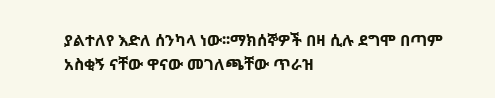ያልተለየ እድለ ሰንካላ ነው፡፡ማክሰኞዎች በዛ ሲሉ ደግሞ በጣም አስቂኝ ናቸው ዋናው መገለጫቸው ጥራዝ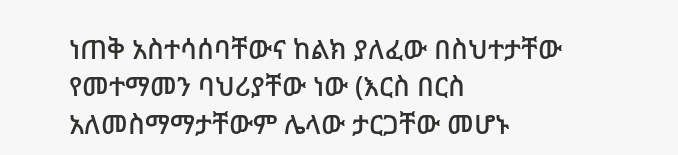ነጠቅ አስተሳሰባቸውና ከልክ ያለፈው በስህተታቸው የመተማመን ባህሪያቸው ነው (እርስ በርስ አለመስማማታቸውም ሌላው ታርጋቸው መሆኑ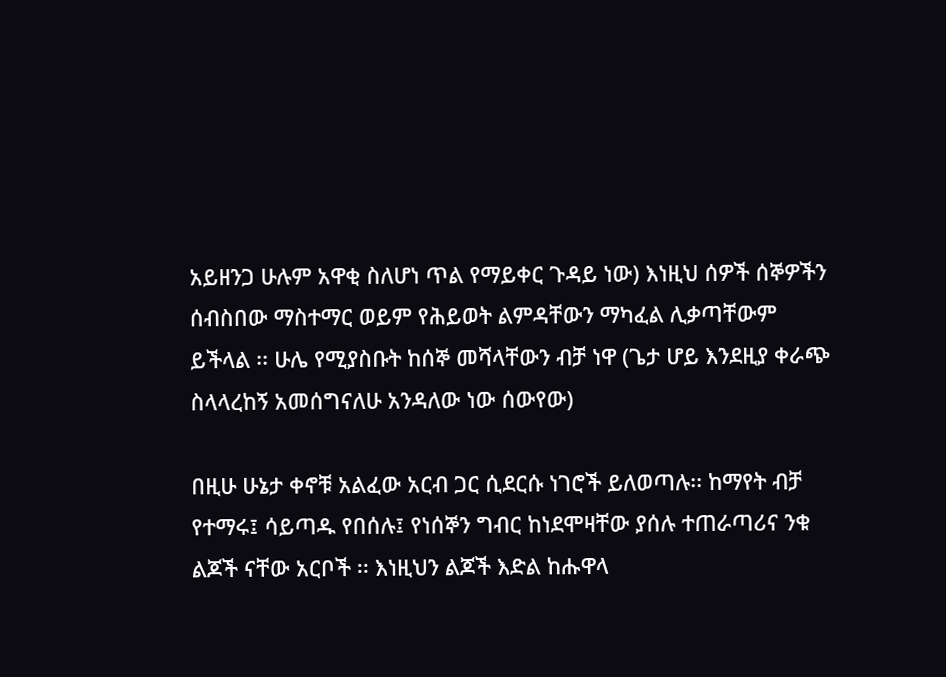አይዘንጋ ሁሉም አዋቂ ስለሆነ ጥል የማይቀር ጉዳይ ነው) እነዚህ ሰዎች ሰኞዎችን ሰብስበው ማስተማር ወይም የሕይወት ልምዳቸውን ማካፈል ሊቃጣቸውም ይችላል ፡፡ ሁሌ የሚያስቡት ከሰኞ መሻላቸውን ብቻ ነዋ (ጌታ ሆይ እንደዚያ ቀራጭ ስላላረከኝ አመሰግናለሁ አንዳለው ነው ሰውየው)

በዚሁ ሁኔታ ቀኖቹ አልፈው አርብ ጋር ሲደርሱ ነገሮች ይለወጣሉ፡፡ ከማየት ብቻ የተማሩ፤ ሳይጣዱ የበሰሉ፤ የነሰኞን ግብር ከነደሞዛቸው ያሰሉ ተጠራጣሪና ንቁ ልጆች ናቸው አርቦች ፡፡ እነዚህን ልጆች እድል ከሑዋላ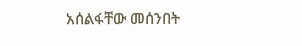አሰልፋቸው መሰንበት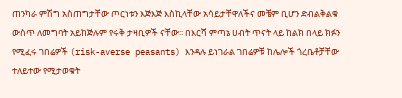ጠንካራ ምሽግ አስጠግታቸው ጦርነቱን እጅእጅ እስኪላቸው አሳይታቸዋለችና መቼም ቢሆን ድብልቅልቁ ውስጥ ለመግባት አይከጅሉም የሩቅ ታዛቢዎች ናቸው፡፡ በእርሻ ምጣኔ ሀብት ጥናት ላይ ከልክ በላይ ክፉን የሚፈሩ ገበሬዎች (risk-averse peasants) እንዳሉ ይነገራል ገበሬዎቹ ከሌሎች ጎረቤቶቻቸው ተለይተው የሚታወቁት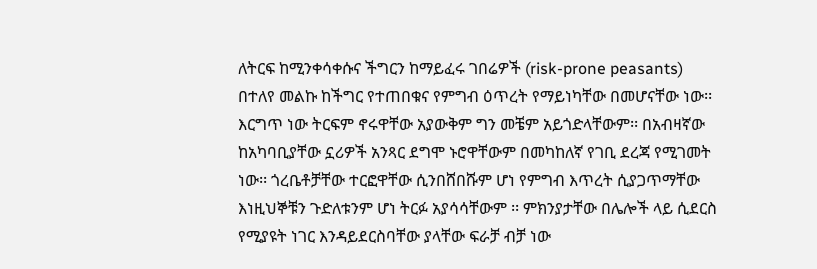ለትርፍ ከሚንቀሳቀሱና ችግርን ከማይፈሩ ገበሬዎች (risk-prone peasants) በተለየ መልኩ ከችግር የተጠበቁና የምግብ ዕጥረት የማይነካቸው በመሆናቸው ነው፡፡ እርግጥ ነው ትርፍም ኖሩዋቸው አያውቅም ግን መቼም አይጎድላቸውም፡፡ በአብዛኛው ከአካባቢያቸው ኗሪዎች አንጻር ደግሞ ኑሮዋቸውም በመካከለኛ የገቢ ደረጃ የሚገመት ነው፡፡ ጎረቤቶቻቸው ተርፎዋቸው ሲንበሸበሹም ሆነ የምግብ እጥረት ሲያጋጥማቸው እነዚህኞቹን ጉድለቱንም ሆነ ትርፉ አያሳሳቸውም ፡፡ ምክንያታቸው በሌሎች ላይ ሲደርስ የሚያዩት ነገር እንዳይደርስባቸው ያላቸው ፍራቻ ብቻ ነው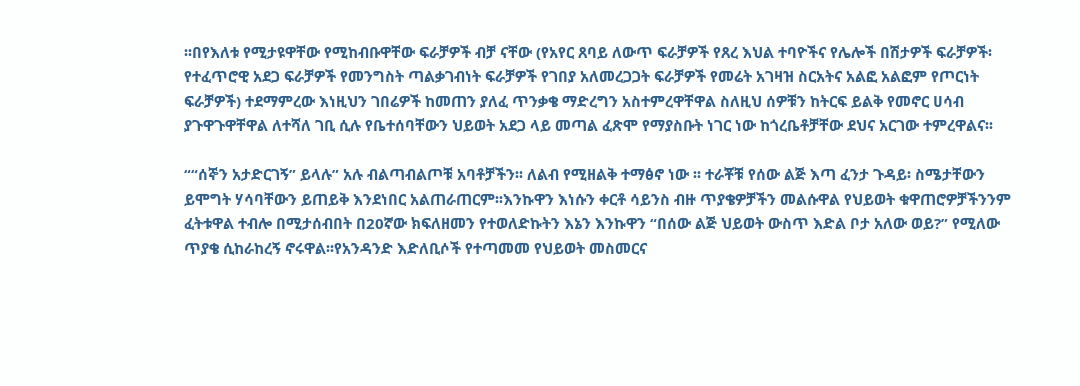፡፡በየእለቱ የሚታዩዋቸው የሚከብቡዋቸው ፍራቻዎች ብቻ ናቸው (የአየር ጸባይ ለውጥ ፍራቻዎች የጸረ እህል ተባዮችና የሌሎች በሽታዎች ፍራቻዎች፡የተፈጥሮዊ አደጋ ፍራቻዎች የመንግስት ጣልቃገብነት ፍራቻዎች የገበያ አለመረጋጋት ፍራቻዎች የመሬት አገዛዝ ስርአትና አልፎ አልፎም የጦርነት ፍራቻዎች) ተደማምረው እነዚህን ገበሬዎች ከመጠን ያለፈ ጥንቃቄ ማድረግን አስተምረዋቸዋል ስለዚህ ሰዎቹን ከትርፍ ይልቅ የመኖር ሀሳብ ያጉዋጉዋቸዋል ለተሻለ ገቢ ሲሉ የቤተሰባቸውን ህይወት አደጋ ላይ መጣል ፈጽሞ የማያስቡት ነገር ነው ከጎረቤቶቻቸው ደህና አርገው ተምረዋልና፡፡

““ሰኞን አታድርገኝ” ይላሉ” አሉ ብልጣብልጦቹ አባቶቻችን፡፡ ለልብ የሚዘልቅ ተማፅኖ ነው ፡፡ ተራቾቹ የሰው ልጅ እጣ ፈንታ ጉዳይ፡ ስሜታቸውን ይሞግት ሃሳባቸውን ይጠይቅ እንደነበር አልጠራጠርም፡፡እንኩዋን እነሱን ቀርቶ ሳይንስ ብዙ ጥያቄዎቻችን መልሱዋል የህይወት ቁዋጠሮዎቻችንንም ፈትቱዋል ተብሎ በሚታሰብበት በ20ኛው ክፍለዘመን የተወለድኩትን እኔን እንኩዋን “በሰው ልጅ ህይወት ውስጥ እድል ቦታ አለው ወይ?” የሚለው ጥያቄ ሲከራከረኝ ኖሩዋል፡፡የአንዳንድ እድለቢሶች የተጣመመ የህይወት መስመርና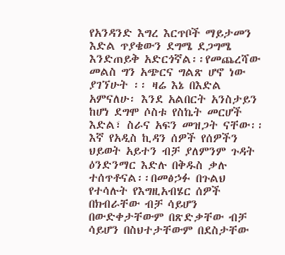የአንዳንድ እግረ እርጥቦች ማይታመን እድል ጥያቄውን ደግሜ ደጋግሜ እንድጠይቅ አድርጎኛል፡፡የመጨረሻው መልስ ግን አጭርና ግልጽ ሆኖ ነው ያገኘሁት ፡፡ ዛሬ እኔ በእድል አምናለሁ፡ እንደ አልበርት አንስታይን ከሆነ ደግሞ ሶስቱ የስኬት መርሆች እድል፣ ስራና አፍን መዝጋት ናቸው፡፡
እኛ የአዲስ ኪዳን ሰዎች የሰዎችን ህይወት አይተን ብቻ ያለምንም ጉዳት ዕንድንማር እድሉ በቅዱስ ቃሉ ተሰጥቶናል፡፡በመፅኃፉ በጉልህ የተሳሉት የእግዚአብሄር ሰዎች በክብራቸው ብቻ ሳይሆን በውድቀታቸውም በጽድቃቸው ብቻ ሳይሆን በስህተታቸውም በደስታቸው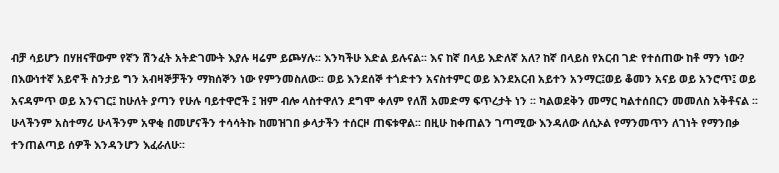ብቻ ሳይሆን በሃዘናቸውም የኛን ሽንፈት አትድገሙት እያሉ ዛሬም ይጮሃሉ፡፡ እንካችሁ እድል ይሉናል፡፡ እና ከኛ በላይ እድለኛ አለ? ከኛ በላይስ የአርብ ገድ የተሰጠው ከቶ ማን ነው?
በእውነተኛ አይኖች ስንታይ ግን አብዛኞቻችን ማክሰኞን ነው የምንመስለው፡፡ ወይ እንደሰኞ ተጎድተን አናስተምር ወይ እንደአርብ አይተን አንማር፤ወይ ቆመን አናይ ወይ አንሮጥ፤ ወይ አናዳምጥ ወይ አንናገር፤ ከሁለት ያጣን የሁሉ ባይተዋሮች ፤ ዝም ብሎ ላስተዋለን ደግሞ ቀለም የለሽ አመድማ ፍጥረታት ነን ፡፡ ካልወደቅን መማር ካልተሰበርን መመለስ አቅቶናል ፡፡ሁላችንም አስተማሪ ሁላችንም አዋቂ በመሆናችን ተሳሳትኩ ከመዝገበ ቃላታችን ተሰርዞ ጠፍቱዋል፡፡ በዚሁ ከቀጠልን ገጣሚው እንዳለው ለሲኦል የማንመጥን ለገነት የማንበቃ ተንጠልጣይ ሰዎች እንዳንሆን እፈራለሁ፡፡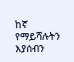ከኛ የማይሻሉትን እያሰብን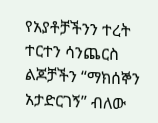የአያቶቻችንን ተረት ተርተን ሳንጨርስ ልጆቻችን “ማክሰኞን አታድርገኝ” ብለው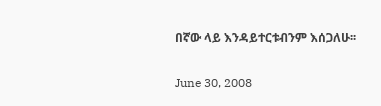በኛው ላይ እንዳይተርቱብንም እሰጋለሁ፡፡

June 30, 2008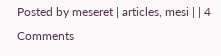Posted by meseret | articles, mesi | | 4 Comments